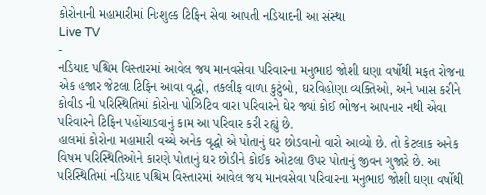કોરોનાની મહામારીમાં નિઃશુલ્ક ટિફિન સેવા આપતી નડિયાદની આ સંસ્થા
Live TV
-
નડિયાદ પશ્ચિમ વિસ્તારમાં આવેલ જય માનવસેવા પરિવારના મનુભાઇ જોશી ઘણા વર્ષોથી મફત રોજના એક હજાર જેટલા ટિફિન આવા વૃદ્ધો, તકલીફ વાળા કુટુંબો, ઘરવિહોણા વ્યક્તિઓ, અને ખાસ કરીને કોવીડ ની પરિસ્થિતિમાં કોરોના પોઝિટિવ વારા પરિવારને ઘેર જ્યાં કોઈ ભોજન આપનાર નથી એવા પરિવારને ટિફિન પહોંચાડવાનું કામ આ પરિવાર કરી રહ્યું છે.
હાલમાં કોરોના મહામારી વચ્ચે અનેક વૃદ્ધો એ પોતાનું ઘર છોડવાનો વારો આવ્યો છે. તો કેટલાક અનેક વિષમ પરિસ્થિતિઓને કારણે પોતાનું ઘર છોડીને કોઈક ઓટલા ઉપર પોતાનું જીવન ગુજારે છે. આ પરિસ્થિતિમાં નડિયાદ પશ્ચિમ વિસ્તારમાં આવેલ જય માનવસેવા પરિવારના મનુભાઇ જોશી ઘણા વર્ષોથી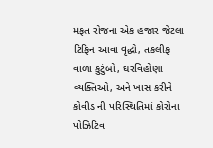મફત રોજના એક હજાર જેટલા ટિફિન આવા વૃદ્ધો, તકલીફ વાળા કુટુંબો, ઘરવિહોણા વ્યક્તિઓ, અને ખાસ કરીને કોવીડ ની પરિસ્થિતિમાં કોરોના પોઝિટિવ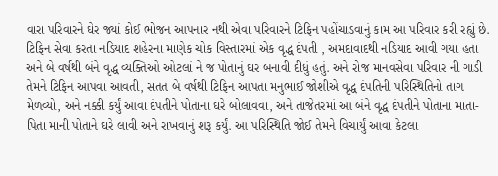વારા પરિવારને ઘેર જ્યાં કોઈ ભોજન આપનાર નથી એવા પરિવારને ટિફિન પહોંચાડવાનું કામ આ પરિવાર કરી રહ્યું છે. ટિફિન સેવા કરતા નડિયાદ શહેરના માણેક ચોક વિસ્તારમાં એક વૃદ્ધ દંપતી , અમદાવાદથી નડિયાદ આવી ગયા હતા અને બે વર્ષથી બંને વૃદ્ધ વ્યક્તિઓ ઓટલાં ને જ પોતાનું ઘર બનાવી દીધું હતું. અને રોજ માનવસેવા પરિવાર ની ગાડી તેમને ટિફિન આપવા આવતી, સતત બે વર્ષથી ટિફિન આપતા મનુભાઈ જોશીએ વૃદ્ધ દંપતિની પરિસ્થિતિનો તાગ મેળવ્યો, અને નક્કી કર્યું આવા દંપતીને પોતાના ઘરે બોલાવવા, અને તાજેતરમાં આ બંને વૃદ્ધ દંપતીને પોતાના માતા-પિતા માની પોતાને ઘરે લાવી અને રાખવાનું શરૂ કર્યું. આ પરિસ્થિતિ જોઈ તેમને વિચાર્યું આવા કેટલા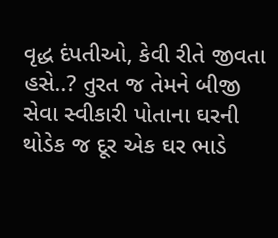વૃદ્ધ દંપતીઓ, કેવી રીતે જીવતા હસે..? તુરત જ તેમને બીજી સેવા સ્વીકારી પોતાના ઘરની થોડેક જ દૂર એક ઘર ભાડે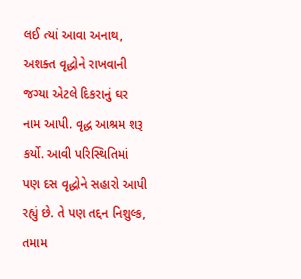લઈ ત્યાં આવા અનાથ, અશક્ત વૃદ્ધોને રાખવાની જગ્યા એટલે દિકરાનું ઘર નામ આપી. વૃદ્ધ આશ્રમ શરૂ કર્યો. આવી પરિસ્થિતિમાં પણ દસ વૃદ્ધોને સહારો આપી રહ્યું છે. તે પણ તદ્દન નિશુલ્ક, તમામ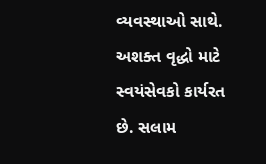વ્યવસ્થાઓ સાથે. અશક્ત વૃદ્ધો માટે સ્વયંસેવકો કાર્યરત છે. સલામ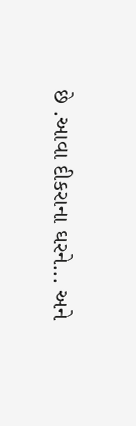છે .આવા દીકરાના ઘરને... અને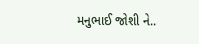મનુભાઈ જોશી ને..